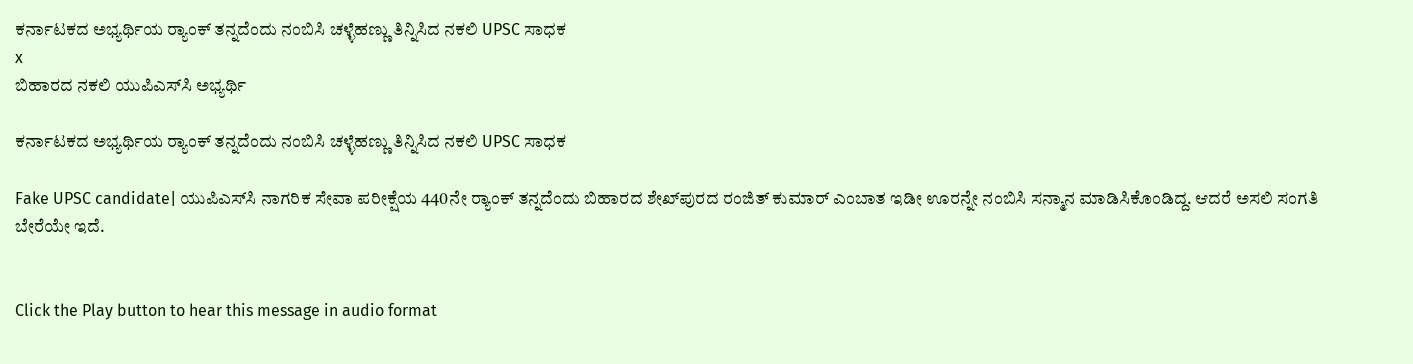ಕರ್ನಾಟಕದ ಅಭ್ಯರ್ಥಿಯ ರ್‍ಯಾಂಕ್‌ ತನ್ನದೆಂದು ನಂಬಿಸಿ ಚಳ್ಳೆಹಣ್ಣು ತಿನ್ನಿಸಿದ ನಕಲಿ UPSC ಸಾಧಕ
x
ಬಿಹಾರದ ನಕಲಿ ಯುಪಿಎಸ್‌ಸಿ ಅಭ್ಯರ್ಥಿ

ಕರ್ನಾಟಕದ ಅಭ್ಯರ್ಥಿಯ ರ್‍ಯಾಂಕ್‌ ತನ್ನದೆಂದು ನಂಬಿಸಿ ಚಳ್ಳೆಹಣ್ಣು ತಿನ್ನಿಸಿದ ನಕಲಿ UPSC ಸಾಧಕ

Fake UPSC candidate| ಯುಪಿಎಸ್‌ಸಿ ನಾಗರಿಕ ಸೇವಾ ಪರೀಕ್ಷೆಯ 440ನೇ ರ್‍ಯಾಂಕ್ ತನ್ನದೆಂದು ಬಿಹಾರದ ಶೇಖ್‌ಪುರದ ರಂಜಿತ್ ಕುಮಾರ್ ಎಂಬಾತ ಇಡೀ ಊರನ್ನೇ ನಂಬಿಸಿ ಸನ್ಮಾನ ಮಾಡಿಸಿಕೊಂಡಿದ್ದ. ಆದರೆ ಅಸಲಿ ಸಂಗತಿ ಬೇರೆಯೇ ಇದೆ.


Click the Play button to hear this message in audio format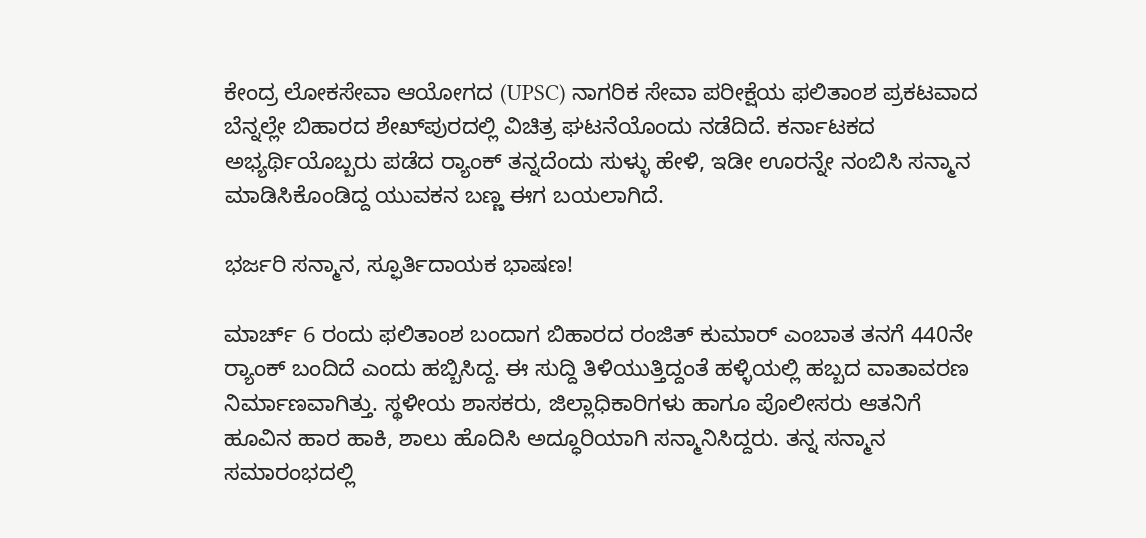ಕೇಂದ್ರ ಲೋಕಸೇವಾ ಆಯೋಗದ (UPSC) ನಾಗರಿಕ ಸೇವಾ ಪರೀಕ್ಷೆಯ ಫಲಿತಾಂಶ ಪ್ರಕಟವಾದ ಬೆನ್ನಲ್ಲೇ ಬಿಹಾರದ ಶೇಖ್‌ಪುರದಲ್ಲಿ ವಿಚಿತ್ರ ಘಟನೆಯೊಂದು ನಡೆದಿದೆ. ಕರ್ನಾಟಕದ ಅಭ್ಯರ್ಥಿಯೊಬ್ಬರು ಪಡೆದ ರ್‍ಯಾಂಕ್ ತನ್ನದೆಂದು ಸುಳ್ಳು ಹೇಳಿ, ಇಡೀ ಊರನ್ನೇ ನಂಬಿಸಿ ಸನ್ಮಾನ ಮಾಡಿಸಿಕೊಂಡಿದ್ದ ಯುವಕನ ಬಣ್ಣ ಈಗ ಬಯಲಾಗಿದೆ.

ಭರ್ಜರಿ ಸನ್ಮಾನ, ಸ್ಫೂರ್ತಿದಾಯಕ ಭಾಷಣ!

ಮಾರ್ಚ್ 6 ರಂದು ಫಲಿತಾಂಶ ಬಂದಾಗ ಬಿಹಾರದ ರಂಜಿತ್ ಕುಮಾರ್ ಎಂಬಾತ ತನಗೆ 440ನೇ ರ್‍ಯಾಂಕ್ ಬಂದಿದೆ ಎಂದು ಹಬ್ಬಿಸಿದ್ದ. ಈ ಸುದ್ದಿ ತಿಳಿಯುತ್ತಿದ್ದಂತೆ ಹಳ್ಳಿಯಲ್ಲಿ ಹಬ್ಬದ ವಾತಾವರಣ ನಿರ್ಮಾಣವಾಗಿತ್ತು. ಸ್ಥಳೀಯ ಶಾಸಕರು, ಜಿಲ್ಲಾಧಿಕಾರಿಗಳು ಹಾಗೂ ಪೊಲೀಸರು ಆತನಿಗೆ ಹೂವಿನ ಹಾರ ಹಾಕಿ, ಶಾಲು ಹೊದಿಸಿ ಅದ್ಧೂರಿಯಾಗಿ ಸನ್ಮಾನಿಸಿದ್ದರು. ತನ್ನ ಸನ್ಮಾನ ಸಮಾರಂಭದಲ್ಲಿ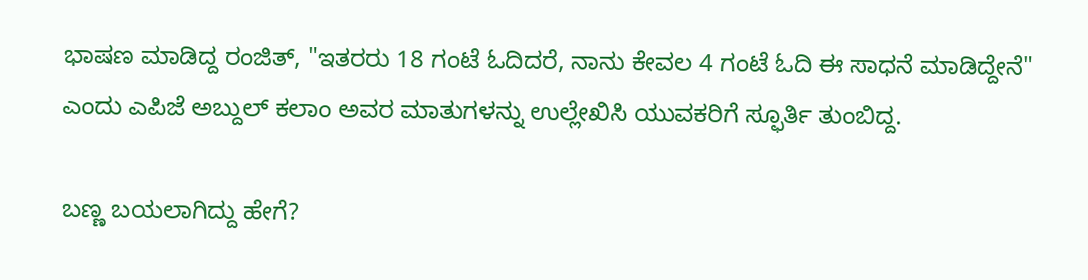ಭಾಷಣ ಮಾಡಿದ್ದ ರಂಜಿತ್, "ಇತರರು 18 ಗಂಟೆ ಓದಿದರೆ, ನಾನು ಕೇವಲ 4 ಗಂಟೆ ಓದಿ ಈ ಸಾಧನೆ ಮಾಡಿದ್ದೇನೆ" ಎಂದು ಎಪಿಜೆ ಅಬ್ದುಲ್ ಕಲಾಂ ಅವರ ಮಾತುಗಳನ್ನು ಉಲ್ಲೇಖಿಸಿ ಯುವಕರಿಗೆ ಸ್ಫೂರ್ತಿ ತುಂಬಿದ್ದ.

ಬಣ್ಣ ಬಯಲಾಗಿದ್ದು ಹೇಗೆ?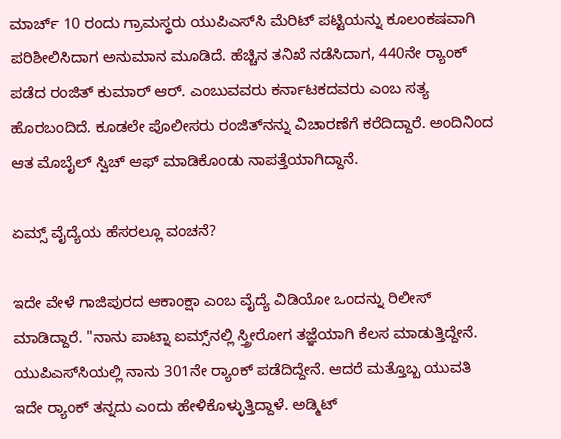ಮಾರ್ಚ್ 10 ರಂದು ಗ್ರಾಮಸ್ಥರು ಯುಪಿಎಸ್‌ಸಿ ಮೆರಿಟ್ ಪಟ್ಟಿಯನ್ನು ಕೂಲಂಕಷವಾಗಿ ಪರಿಶೀಲಿಸಿದಾಗ ಅನುಮಾನ ಮೂಡಿದೆ. ಹೆಚ್ಚಿನ ತನಿಖೆ ನಡೆಸಿದಾಗ, 440ನೇ ರ್‍ಯಾಂಕ್ ಪಡೆದ ರಂಜಿತ್ ಕುಮಾರ್ ಆರ್. ಎಂಬುವವರು ಕರ್ನಾಟಕದವರು ಎಂಬ ಸತ್ಯ ಹೊರಬಂದಿದೆ. ಕೂಡಲೇ ಪೊಲೀಸರು ರಂಜಿತ್‌ನನ್ನು ವಿಚಾರಣೆಗೆ ಕರೆದಿದ್ದಾರೆ. ಅಂದಿನಿಂದ ಆತ ಮೊಬೈಲ್ ಸ್ವಿಚ್ ಆಫ್ ಮಾಡಿಕೊಂಡು ನಾಪತ್ತೆಯಾಗಿದ್ದಾನೆ.

ಏಮ್ಸ್‌ ವೈದ್ಯೆಯ ಹೆಸರಲ್ಲೂ ವಂಚನೆ?

ಇದೇ ವೇಳೆ ಗಾಜಿಪುರದ ಆಕಾಂಕ್ಷಾ ಎಂಬ ವೈದ್ಯೆ ವಿಡಿಯೋ ಒಂದನ್ನು ರಿಲೀಸ್‌ ಮಾಡಿದ್ದಾರೆ. "ನಾನು ಪಾಟ್ನಾ ಐಮ್ಸ್‌ನಲ್ಲಿ ಸ್ತ್ರೀರೋಗ ತಜ್ಞೆಯಾಗಿ ಕೆಲಸ ಮಾಡುತ್ತಿದ್ದೇನೆ. ಯುಪಿಎಸ್‌ಸಿಯಲ್ಲಿ ನಾನು 301ನೇ ರ್‍ಯಾಂಕ್ ಪಡೆದಿದ್ದೇನೆ. ಆದರೆ ಮತ್ತೊಬ್ಬ ಯುವತಿ ಇದೇ ರ್‍ಯಾಂಕ್ ತನ್ನದು ಎಂದು ಹೇಳಿಕೊಳ್ಳುತ್ತಿದ್ದಾಳೆ. ಅಡ್ಮಿಟ್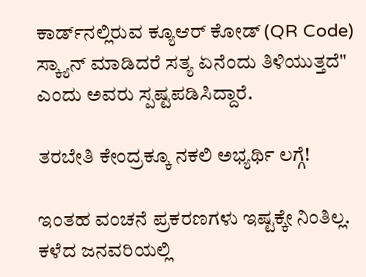ಕಾರ್ಡ್‌ನಲ್ಲಿರುವ ಕ್ಯೂಆರ್ ಕೋಡ್ (QR Code) ಸ್ಕ್ಯಾನ್ ಮಾಡಿದರೆ ಸತ್ಯ ಏನೆಂದು ತಿಳಿಯುತ್ತದೆ" ಎಂದು ಅವರು ಸ್ಪಷ್ಟಪಡಿಸಿದ್ದಾರೆ.

ತರಬೇತಿ ಕೇಂದ್ರಕ್ಕೂ ನಕಲಿ ಅಭ್ಯರ್ಥಿ ಲಗ್ಗೆ!

ಇಂತಹ ವಂಚನೆ ಪ್ರಕರಣಗಳು ಇಷ್ಟಕ್ಕೇ ನಿಂತಿಲ್ಲ. ಕಳೆದ ಜನವರಿಯಲ್ಲಿ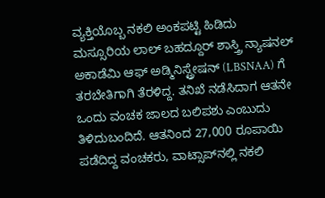ವ್ಯಕ್ತಿಯೊಬ್ಬ ನಕಲಿ ಅಂಕಪಟ್ಟಿ ಹಿಡಿದು ಮಸ್ಸೂರಿಯ ಲಾಲ್ ಬಹದ್ದೂರ್ ಶಾಸ್ತ್ರಿ ನ್ಯಾಷನಲ್ ಅಕಾಡೆಮಿ ಆಫ್ ಅಡ್ಮಿನಿಸ್ಟ್ರೇಷನ್ (LBSNAA) ಗೆ ತರಬೇತಿಗಾಗಿ ತೆರಳಿದ್ದ. ತನಿಖೆ ನಡೆಸಿದಾಗ ಆತನೇ ಒಂದು ವಂಚಕ ಜಾಲದ ಬಲಿಪಶು ಎಂಬುದು ತಿಳಿದುಬಂದಿದೆ. ಆತನಿಂದ 27,000 ರೂಪಾಯಿ ಪಡೆದಿದ್ದ ವಂಚಕರು, ವಾಟ್ಸಾಪ್‌ನಲ್ಲಿ ನಕಲಿ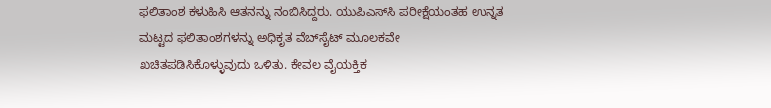ಫಲಿತಾಂಶ ಕಳುಹಿಸಿ ಆತನನ್ನು ನಂಬಿಸಿದ್ದರು. ಯುಪಿಎಸ್‌ಸಿ ಪರೀಕ್ಷೆಯಂತಹ ಉನ್ನತ ಮಟ್ಟದ ಫಲಿತಾಂಶಗಳನ್ನು ಅಧಿಕೃತ ವೆಬ್‌ಸೈಟ್ ಮೂಲಕವೇ ಖಚಿತಪಡಿಸಿಕೊಳ್ಳುವುದು ಒಳಿತು. ಕೇವಲ ವೈಯಕ್ತಿಕ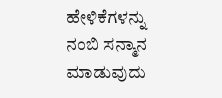ಹೇಳಿಕೆಗಳನ್ನು ನಂಬಿ ಸನ್ಮಾನ ಮಾಡುವುದು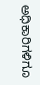ಅಧಿಕಾರಿಗಳಿಗೂ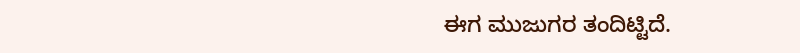ಈಗ ಮುಜುಗರ ತಂದಿಟ್ಟಿದೆ.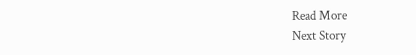Read More
Next Story